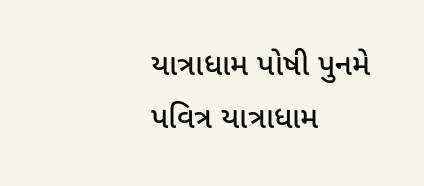યાત્રાધામ પોષી પુનમે પવિત્ર યાત્રાધામ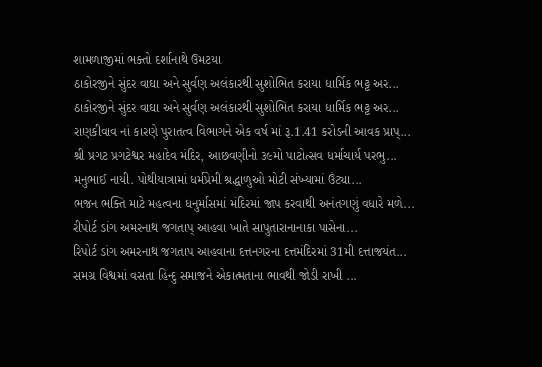શામળાજીમાં ભક્તો દર્શાનાથે ઉમટયા
ઠાકોરજીને સુંદર વાઘા અને સુર્વણ અલંકારથી સુશોભિત કરાયા ધાર્મિક ભટ્ટ અર...
ઠાકોરજીને સુંદર વાઘા અને સુર્વણ અલંકારથી સુશોભિત કરાયા ધાર્મિક ભટ્ટ અર...
રાણકીવાવ નાં કારણે પુરાતત્વ વિભાગને એક વર્ષ માં રૂ.1.41 કરોડની આવક પ્રાપ્...
શ્રી પ્રગટ પ્રગટેશ્વર મહાદેવ મંદિર, આછવણીનો ૩૯મો પાટોત્સવ ધર્માચાર્ય પરભુ...
મનુભાઈ નાયી. પોથીયાત્રામાં ધર્મપ્રેમી શ્રદ્ધાળુઓ મોટી સંખ્યામાં ઉંટ્યા...
ભજન ભક્તિ માટે મહત્વના ધનુર્માસમાં મંદિરમાં જાપ કરવાથી અનંતગણું વધારે મળે...
રીપોર્ટ ડાંગ અમરનાથ જગતાપ્ આહવા ખાતે સાપુતારાનાનાકા પાસેના...
રિપોર્ટ ડાંગ અમરનાથ જગતાપ આહવાના દત્તનગરના દત્તમંદિરમાં 31મી દત્તાજયંત...
સમગ્ર વિશ્વમાં વસતા હિન્દુ સમાજને એકાત્મતાના ભાવથી જોડી રાખી ...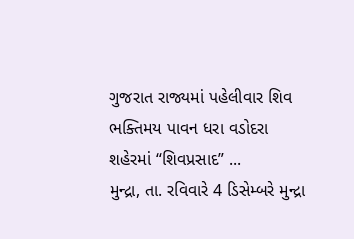ગુજરાત રાજ્યમાં પહેલીવાર શિવ ભક્તિમય પાવન ધરા વડોદરા શહેરમાં “શિવપ્રસાદ” ...
મુન્દ્રા, તા. રવિવારે 4 ડિસેમ્બરે મુન્દ્રા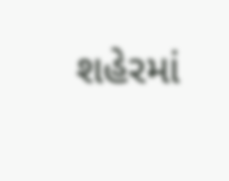શહેરમાં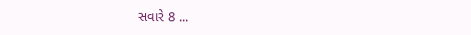સવારે 8 ...